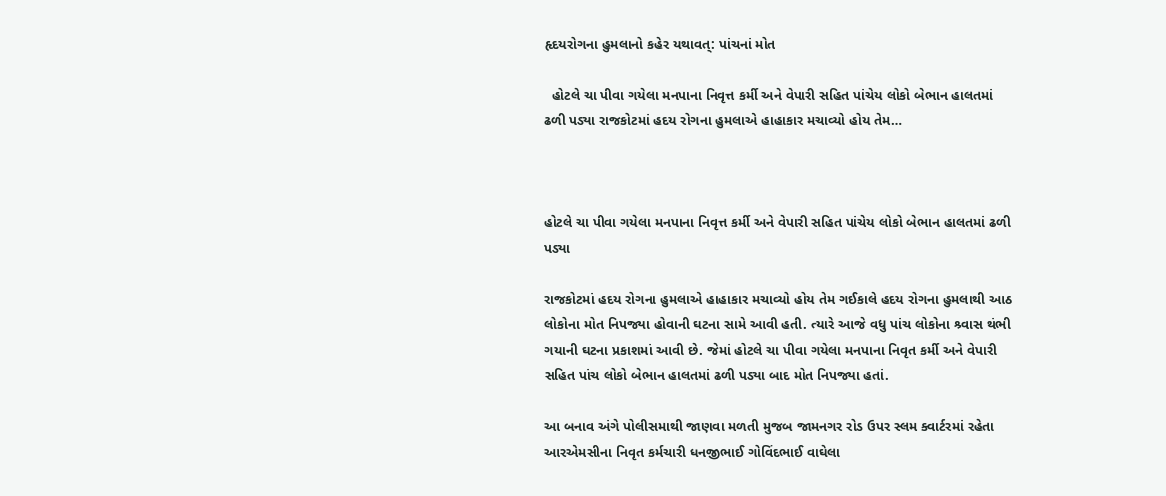હૃદયરોગના હુમલાનો કહેર યથાવત્: પાંચનાં મોત

  હોટલે ચા પીવા ગયેલા મનપાના નિવૃત્ત કર્મી અને વેપારી સહિત પાંચેય લોકો બેભાન હાલતમાં ઢળી પડ્યા રાજકોટમાં હદય રોગના હુમલાએ હાહાકાર મચાવ્યો હોય તેમ…



હોટલે ચા પીવા ગયેલા મનપાના નિવૃત્ત કર્મી અને વેપારી સહિત પાંચેય લોકો બેભાન હાલતમાં ઢળી પડ્યા

રાજકોટમાં હદય રોગના હુમલાએ હાહાકાર મચાવ્યો હોય તેમ ગઈકાલે હદય રોગના હુમલાથી આઠ લોકોના મોત નિપજ્યા હોવાની ઘટના સામે આવી હતી. ત્યારે આજે વધુ પાંચ લોકોના શ્ર્વાસ થંભી ગયાની ઘટના પ્રકાશમાં આવી છે. જેમાં હોટલે ચા પીવા ગયેલા મનપાના નિવૃત કર્મી અને વેપારી સહિત પાંચ લોકો બેભાન હાલતમાં ઢળી પડ્યા બાદ મોત નિપજ્યા હતાં.

આ બનાવ અંગે પોલીસમાથી જાણવા મળતી મુજબ જામનગર રોડ ઉપર સ્લમ ક્વાર્ટરમાં રહેતા આરએમસીના નિવૃત કર્મચારી ધનજીભાઈ ગોવિંદભાઈ વાઘેલા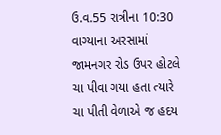ઉ.વ.55 રાત્રીના 10:30 વાગ્યાના અરસામાં જામનગર રોડ ઉપર હોટલે ચા પીવા ગયા હતા ત્યારે ચા પીતી વેળાએ જ હદય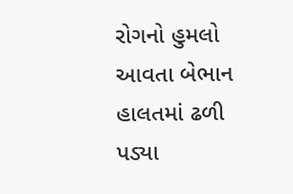રોગનો હુમલો આવતા બેભાન હાલતમાં ઢળી પડ્યા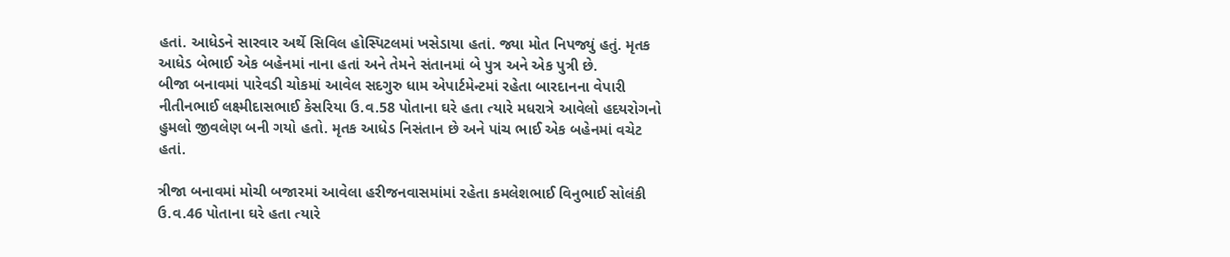હતાં. આધેડને સારવાર અર્થે સિવિલ હોસ્પિટલમાં ખસેડાયા હતાં. જ્યા મોત નિપજ્યું હતું. મૃતક આધેડ બેભાઈ એક બહેનમાં નાના હતાં અને તેમને સંતાનમાં બે પુત્ર અને એક પુત્રી છે.
બીજા બનાવમાં પારેવડી ચોકમાં આવેલ સદગુરુ ધામ એપાર્ટમેન્ટમાં રહેતા બારદાનના વેપારી નીતીનભાઈ લક્ષ્મીદાસભાઈ કેસરિયા ઉ.વ.58 પોતાના ઘરે હતા ત્યારે મધરાત્રે આવેલો હદયરોગનો હુમલો જીવલેણ બની ગયો હતો. મૃતક આધેડ નિસંતાન છે અને પાંચ ભાઈ એક બહેનમાં વચેટ હતાં.

ત્રીજા બનાવમાં મોચી બજારમાં આવેલા હરીજનવાસમાંમાં રહેતા કમલેશભાઈ વિનુભાઈ સોલંકી ઉ.વ.46 પોતાના ઘરે હતા ત્યારે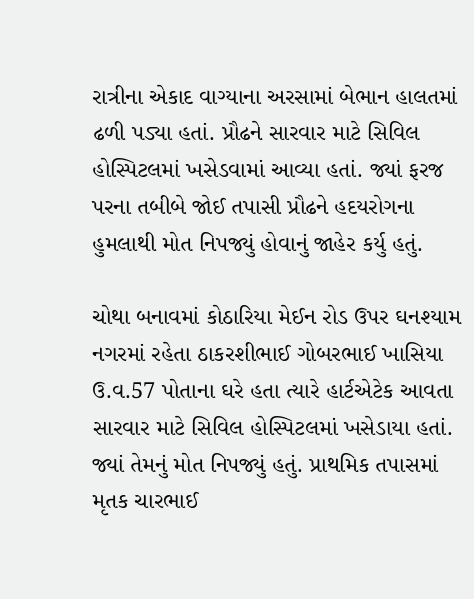રાત્રીના એકાદ વાગ્યાના અરસામાં બેભાન હાલતમાં ઢળી પડ્યા હતાં. પ્રૌઢને સારવાર માટે સિવિલ હોસ્પિટલમાં ખસેડવામાં આવ્યા હતાં. જ્યાં ફરજ પરના તબીબે જોઈ તપાસી પ્રૌઢને હદયરોગના હુમલાથી મોત નિપજ્યું હોવાનું જાહેર કર્યુ હતું.

ચોથા બનાવમાં કોઠારિયા મેઈન રોડ ઉપર ઘનશ્યામ નગરમાં રહેતા ઠાકરશીભાઈ ગોબરભાઈ ખાસિયા ઉ.વ.57 પોતાના ઘરે હતા ત્યારે હાર્ટએટેક આવતા સારવાર માટે સિવિલ હોસ્પિટલમાં ખસેડાયા હતાં. જ્યાં તેમનું મોત નિપજ્યું હતું. પ્રાથમિક તપાસમાં મૃતક ચારભાઈ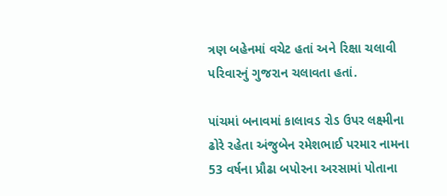ત્રણ બહેનમાં વચેટ હતાં અને રિક્ષા ચલાવી પરિવારનું ગુજરાન ચલાવતા હતાં.

પાંચમાં બનાવમાં કાલાવડ રોડ ઉપર લક્ષ્મીના ઢોરે રહેતા અંજુબેન રમેશભાઈ પરમાર નામના 53 વર્ષના પ્રૌઢા બપોરના અરસામાં પોતાના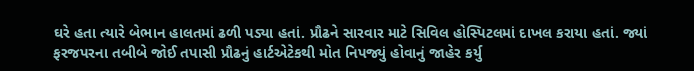ઘરે હતા ત્યારે બેભાન હાલતમાં ઢળી પડ્યા હતાં. પ્રૌઢને સારવાર માટે સિવિલ હોસ્પિટલમાં દાખલ કરાયા હતાં. જ્યાં ફરજપરના તબીબે જોઈ તપાસી પ્રૌઢનું હાર્ટએટેકથી મોત નિપજ્યું હોવાનું જાહેર કર્યુ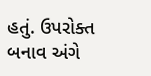હતું. ઉપરોક્ત બનાવ અંગે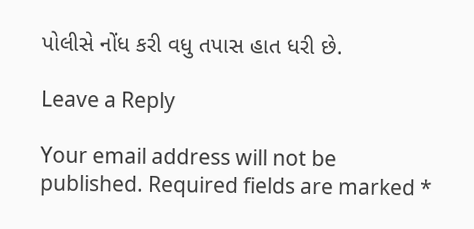પોલીસે નોંધ કરી વધુ તપાસ હાત ધરી છે.

Leave a Reply

Your email address will not be published. Required fields are marked *